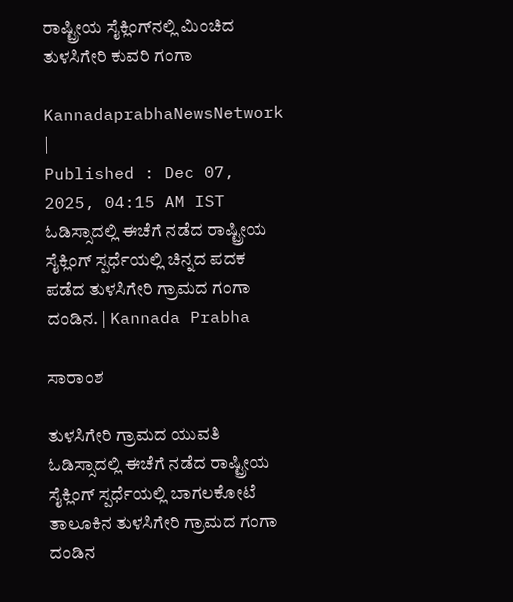ರಾಷ್ಟ್ರೀಯ ಸೈಕ್ಲಿಂಗ್‌ನಲ್ಲಿ ಮಿಂಚಿದ ತುಳಸಿಗೇರಿ ಕುವರಿ ಗಂಗಾ

KannadaprabhaNewsNetwork |
Published : Dec 07, 2025, 04:15 AM IST
ಓಡಿಸ್ಸಾದಲ್ಲಿ ಈಚೆಗೆ ನಡೆದ ರಾಷ್ಟ್ರೀಯ ಸೈಕ್ಲಿಂಗ್ ಸ್ಪರ್ಧೆಯಲ್ಲಿ ಚಿನ್ನದ ಪದಕ ಪಡೆದ ತುಳಸಿಗೇರಿ ಗ್ರಾಮದ ಗಂಗಾ ದಂಡಿನ. | Kannada Prabha

ಸಾರಾಂಶ

ತುಳಸಿಗೇರಿ ಗ್ರಾಮದ ಯುವತಿ ಓಡಿಸ್ಸಾದಲ್ಲಿ ಈಚೆಗೆ ನಡೆದ ರಾಷ್ಟ್ರೀಯ ಸೈಕ್ಲಿಂಗ್ ಸ್ಪರ್ಧೆಯಲ್ಲಿ ಬಾಗಲಕೋಟೆ ತಾಲೂಕಿನ ತುಳಸಿಗೇರಿ ಗ್ರಾಮದ ಗಂಗಾ ದಂಡಿನ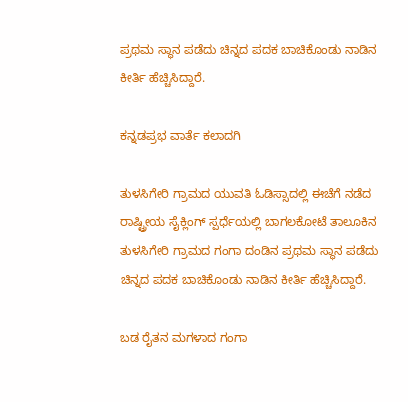ಪ್ರಥಮ ಸ್ಥಾನ ಪಡೆದು ಚಿನ್ನದ ಪದಕ ಬಾಚಿಕೊಂಡು ನಾಡಿನ ಕೀರ್ತಿ ಹೆಚ್ಚಿಸಿದ್ದಾರೆ.

ಕನ್ನಡಪ್ರಭ ವಾರ್ತೆ ಕಲಾದಗಿ

ತುಳಸಿಗೇರಿ ಗ್ರಾಮದ ಯುವತಿ ಓಡಿಸ್ಸಾದಲ್ಲಿ ಈಚೆಗೆ ನಡೆದ ರಾಷ್ಟ್ರೀಯ ಸೈಕ್ಲಿಂಗ್ ಸ್ಪರ್ಧೆಯಲ್ಲಿ ಬಾಗಲಕೋಟೆ ತಾಲೂಕಿನ ತುಳಸಿಗೇರಿ ಗ್ರಾಮದ ಗಂಗಾ ದಂಡಿನ ಪ್ರಥಮ ಸ್ಥಾನ ಪಡೆದು ಚಿನ್ನದ ಪದಕ ಬಾಚಿಕೊಂಡು ನಾಡಿನ ಕೀರ್ತಿ ಹೆಚ್ಚಿಸಿದ್ದಾರೆ.

ಬಡ ರೈತನ ಮಗಳಾದ ಗಂಗಾ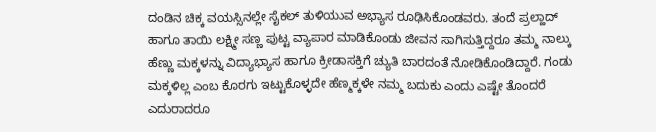ದಂಡಿನ ಚಿಕ್ಕ ವಯಸ್ಸಿನಲ್ಲೇ ಸೈಕಲ್‌ ತುಳಿಯುವ ಅಭ್ಯಾಸ ರೂಢಿಸಿಕೊಂಡವರು. ತಂದೆ ಪ್ರಲ್ಹಾದ್ ಹಾಗೂ ತಾಯಿ ಲಕ್ಷ್ಮೀ ಸಣ್ಣ ಪುಟ್ಟ ವ್ಯಾಪಾರ ಮಾಡಿಕೊಂಡು ಜೀವನ ಸಾಗಿಸುತ್ತಿದ್ದರೂ ತಮ್ಮ ನಾಲ್ಕು ಹೆಣ್ಣು ಮಕ್ಕಳನ್ನು ವಿದ್ಯಾಭ್ಯಾಸ ಹಾಗೂ ಕ್ರೀಡಾಸಕ್ತಿಗೆ ಚ್ಯುತಿ ಬಾರದಂತೆ ನೋಡಿಕೊಂಡಿದ್ದಾರೆ. ಗಂಡು ಮಕ್ಕಳಿಲ್ಲ ಎಂಬ ಕೊರಗು ಇಟ್ಟುಕೊಳ್ಳದೇ ಹೆಣ್ಮಕ್ಕಳೇ ನಮ್ಮ ಬದುಕು ಎಂದು ಎಷ್ಟೇ ತೊಂದರೆ ಎದುರಾದರೂ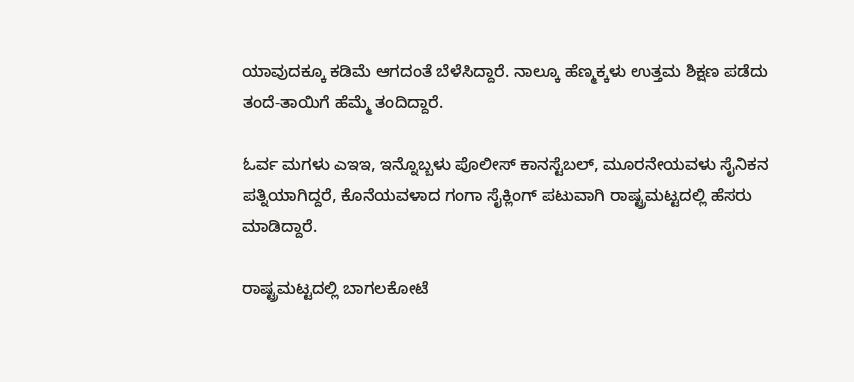ಯಾವುದಕ್ಕೂ ಕಡಿಮೆ ಆಗದಂತೆ ಬೆಳೆಸಿದ್ದಾರೆ. ನಾಲ್ಕೂ ಹೆಣ್ಮಕ್ಕಳು ಉತ್ತಮ ಶಿಕ್ಷಣ ಪಡೆದು ತಂದೆ-ತಾಯಿಗೆ ಹೆಮ್ಮೆ ತಂದಿದ್ದಾರೆ.

ಓರ್ವ ಮಗಳು ಎಇಇ, ಇನ್ನೊಬ್ಬಳು ಪೊಲೀಸ್ ಕಾನಸ್ಟೆಬಲ್‌, ಮೂರನೇಯವಳು ಸೈನಿಕನ ಪತ್ನಿಯಾಗಿದ್ದರೆ, ಕೊನೆಯವಳಾದ ಗಂಗಾ ಸೈಕ್ಲಿಂಗ್‌ ಪಟುವಾಗಿ ರಾಷ್ಟ್ರಮಟ್ಟದಲ್ಲಿ ಹೆಸರು ಮಾಡಿದ್ದಾರೆ.

ರಾಷ್ಟ್ರಮಟ್ಟದಲ್ಲಿ ಬಾಗಲಕೋಟೆ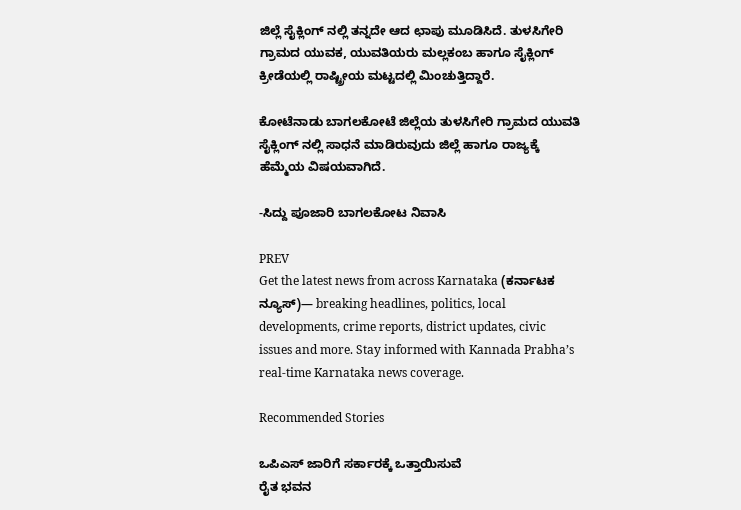ಜಿಲ್ಲೆ ಸೈಕ್ಲಿಂಗ್ ನಲ್ಲಿ ತನ್ನದೇ ಆದ ಛಾಪು ಮೂಡಿಸಿದೆ. ತುಳಸಿಗೇರಿ ಗ್ರಾಮದ ಯುವಕ, ಯುವತಿಯರು ಮಲ್ಲಕಂಬ ಹಾಗೂ ಸೈಕ್ಲಿಂಗ್ ಕ್ರೀಡೆಯಲ್ಲಿ ರಾಷ್ಟ್ರೀಯ ಮಟ್ಟದಲ್ಲಿ ಮಿಂಚುತ್ತಿದ್ದಾರೆ.

ಕೋಟೆನಾಡು ಬಾಗಲಕೋಟೆ ಜಿಲ್ಲೆಯ ತುಳಸಿಗೇರಿ ಗ್ರಾಮದ ಯುವತಿ ಸೈಕ್ಲಿಂಗ್ ನಲ್ಲಿ ಸಾಧನೆ ಮಾಡಿರುವುದು ಜಿಲ್ಲೆ ಹಾಗೂ ರಾಜ್ಯಕ್ಕೆ ಹೆಮ್ಮೆಯ ವಿಷಯವಾಗಿದೆ.

-ಸಿದ್ದು ಪೂಜಾರಿ ಬಾಗಲಕೋಟ ನಿವಾಸಿ

PREV
Get the latest news from across Karnataka (ಕರ್ನಾಟಕ ನ್ಯೂಸ್)— breaking headlines, politics, local developments, crime reports, district updates, civic issues and more. Stay informed with Kannada Prabha’s real‑time Karnataka news coverage.

Recommended Stories

ಒಪಿಎಸ್‌ ಜಾರಿಗೆ ಸರ್ಕಾರಕ್ಕೆ ಒತ್ತಾಯಿಸುವೆ
ರೈತ ಭವನ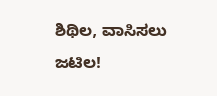ಶಿಥಿಲ, ವಾಸಿಸಲು ಜಟಿಲ!